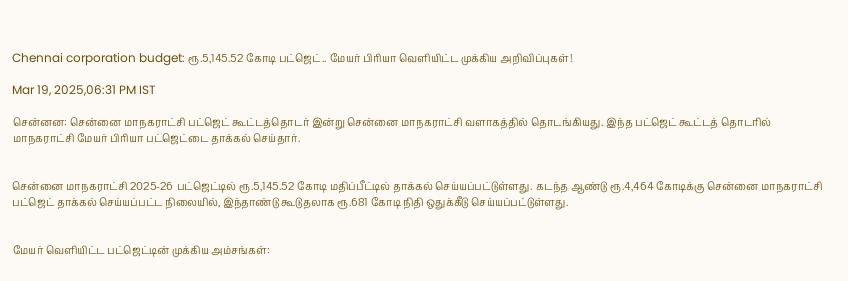Chennai corporation budget: ரூ.5,145.52 கோடி பட்ஜெட்.. மேயர் பிரியா வெளியிட்ட முக்கிய அறிவிப்புகள்!

Mar 19, 2025,06:31 PM IST

சென்னன: சென்னை மாநகராட்சி பட்ஜெட் கூட்டத்தொடர் இன்று சென்னை மாநகராட்சி வளாகத்தில் தொடங்கியது. இந்த பட்ஜெட் கூட்டத் தொடரில்  மாநகராட்சி மேயர் பிரியா பட்ஜெட்டை தாக்கல் செய்தார்.


சென்னை மாநகராட்சி 2025-26 பட்ஜெட்டில் ரூ.5,145.52 கோடி மதிப்பீட்டில் தாக்கல் செய்யப்பட்டுள்ளது. கடந்த ஆண்டு ரூ.4,464 கோடிக்கு சென்னை மாநகராட்சி பட்ஜெட் தாக்கல் செய்யப்பட்ட நிலையில், இந்தாண்டு கூடுதலாக ரூ.681 கோடி நிதி ஒதுக்கீடு செய்யப்பட்டுள்ளது.


மேயர் வெளியிட்ட பட்ஜெட்டின் முக்கிய அம்சங்கள்: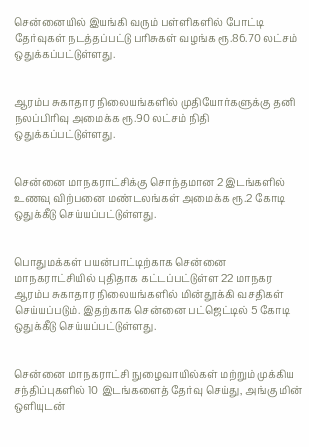சென்னையில் இயங்கி வரும் பள்ளிகளில் போட்டி தேர்வுகள் நடத்தப்பட்டு பரிசுகள் வழங்க ரூ.86.70 லட்சம் ஒதுக்கப்பட்டுள்ளது.


ஆரம்ப சுகாதார நிலையங்களில் முதியோர்களுக்கு தனி நலப்பிரிவு அமைக்க ரூ.90 லட்சம் நிதி ஒதுக்கப்பட்டுள்ளது.


சென்னை மாநகராட்சிக்கு சொந்தமான 2 இடங்களில் உணவு விற்பனை மண்டலங்கள் அமைக்க ரூ.2 கோடி ஒதுக்கீடு செய்யப்பட்டுள்ளது.


பொதுமக்கள் பயன்பாட்டிற்காக சென்னை மாநகராட்சியில் புதிதாக கட்டப்பட்டுள்ள 22 மாநகர ஆரம்ப சுகாதார நிலையங்களில் மின்தூக்கி வசதிகள் செய்யப்படும். இதற்காக சென்னை பட்ஜெட்டில் 5 கோடி ஒதுக்கீடு செய்யப்பட்டுள்ளது.


சென்னை மாநகராட்சி நுழைவாயில்கள் மற்றும் முக்கிய சந்திப்புகளில் 10 இடங்களைத் தேர்வு செய்து, அங்கு மின் ஒளியுடன்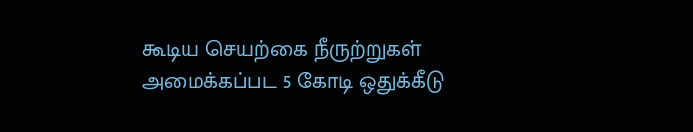கூடிய செயற்கை நீருற்றுகள் அமைக்கப்பட 5 கோடி ஒதுக்கீடு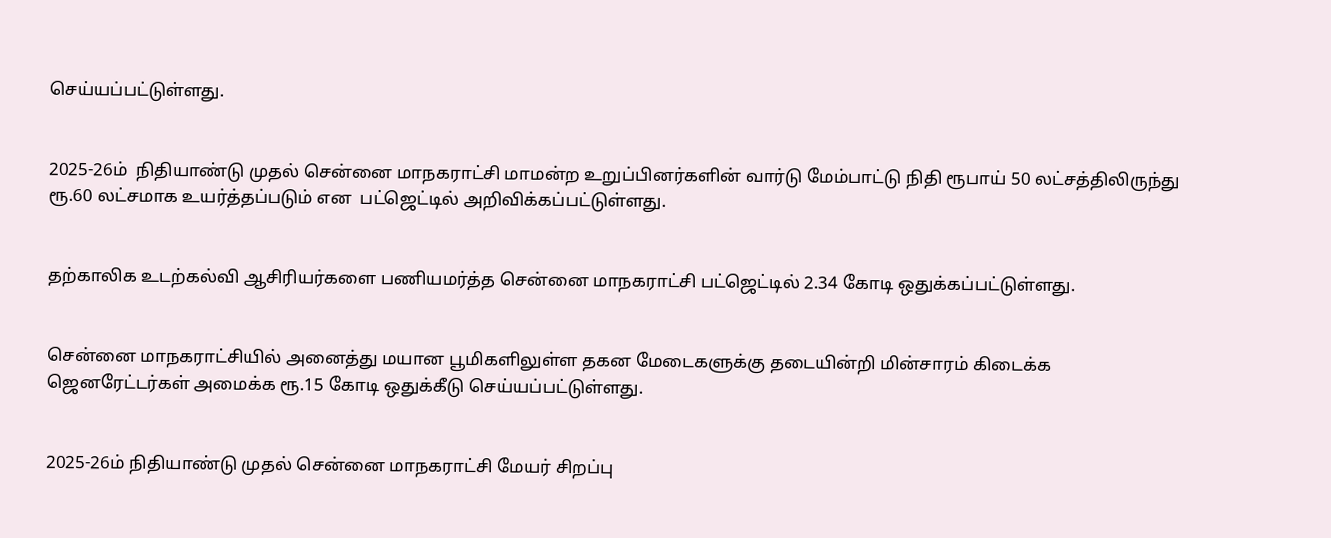செய்யப்பட்டுள்ளது.


2025-26ம்  நிதியாண்டு முதல் சென்னை மாநகராட்சி மாமன்ற உறுப்பினர்களின் வார்டு மேம்பாட்டு நிதி ரூபாய் 50 லட்சத்திலிருந்து ரூ.60 லட்சமாக உயர்த்தப்படும் என  பட்ஜெட்டில் அறிவிக்கப்பட்டுள்ளது.


தற்காலிக உடற்கல்வி ஆசிரியர்களை பணியமர்த்த சென்னை மாநகராட்சி பட்ஜெட்டில் 2.34 கோடி ஒதுக்கப்பட்டுள்ளது.


சென்னை மாநகராட்சியில் அனைத்து மயான பூமிகளிலுள்ள தகன மேடைகளுக்கு தடையின்றி மின்சாரம் கிடைக்க ஜெனரேட்டர்கள் அமைக்க ரூ.15 கோடி ஒதுக்கீடு செய்யப்பட்டுள்ளது.


2025-26ம் நிதியாண்டு முதல் சென்னை மாநகராட்சி மேயர் சிறப்பு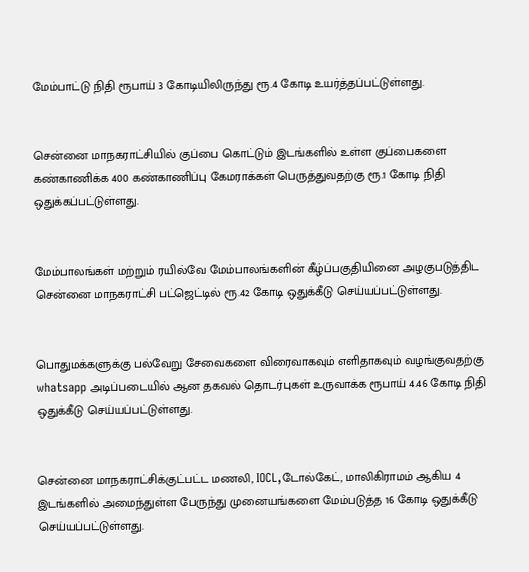மேம்பாட்டு நிதி ரூபாய் 3 கோடியிலிருந்து ரூ.4 கோடி உயர்த்தப்பட்டுள்ளது.


சென்னை மாநகராட்சியில் குப்பை கொட்டும் இடங்களில் உள்ள குப்பைகளை கண்காணிக்க 400 கண்காணிப்பு கேமராக்கள் பெருத்துவதற்கு ரூ.1 கோடி நிதி ஒதுக்கப்பட்டுள்ளது.


மேம்பாலங்கள் மற்றும் ரயில்வே மேம்பாலங்களின் கீழ்ப்பகுதியினை அழகுபடுத்திட சென்னை மாநகராட்சி பட்ஜெட்டில் ரூ.42 கோடி ஒதுக்கீடு செய்யப்பட்டுள்ளது.


பொதுமக்களுக்கு பல்வேறு சேவைகளை விரைவாகவும் எளிதாகவும் வழங்குவதற்கு whatsapp அடிப்படையில் ஆன தகவல் தொடர்புகள் உருவாக்க ரூபாய் 4.46 கோடி நிதி ஒதுக்கீடு செய்யப்பட்டுள்ளது.


சென்னை மாநகராட்சிக்குட்பட்ட மணலி, IOCL,டோல்கேட், மாலிகிராமம் ஆகிய 4 இடங்களில் அமைந்துள்ள பேருந்து முனையங்களை மேம்படுத்த 16 கோடி ஒதுக்கீடு செய்யப்பட்டுள்ளது.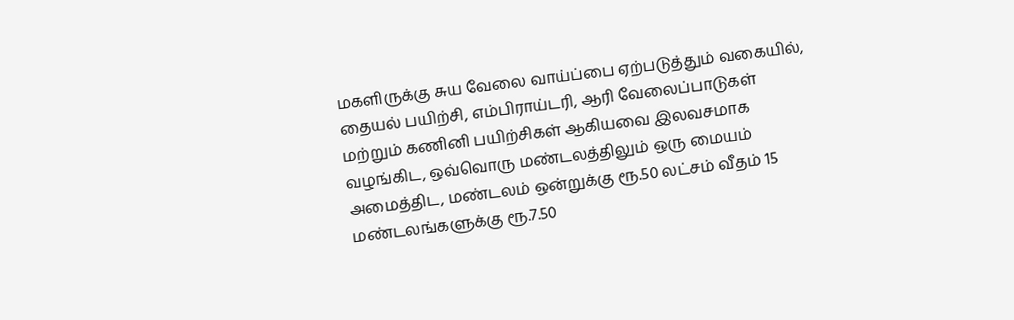மகளிருக்கு சுய வேலை வாய்ப்பை ஏற்படுத்தும் வகையில், தையல் பயிற்சி, எம்பிராய்டரி, ஆரி வேலைப்பாடுகள் மற்றும் கணினி பயிற்சிகள் ஆகியவை இலவசமாக வழங்கிட, ஒவ்வொரு மண்டலத்திலும் ஒரு மையம் அமைத்திட, மண்டலம் ஒன்றுக்கு ரூ.50 லட்சம் வீதம் 15 மண்டலங்களுக்கு ரூ.7.50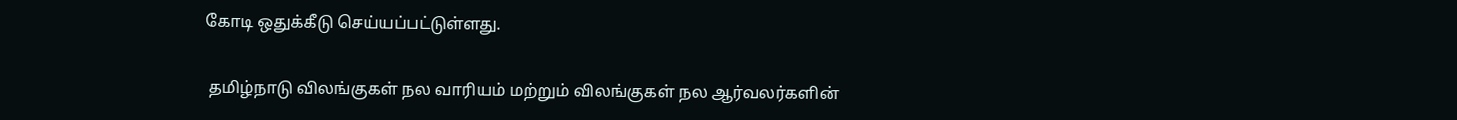கோடி ஒதுக்கீடு செய்யப்பட்டுள்ளது.


 தமிழ்நாடு விலங்குகள் நல வாரியம் மற்றும் விலங்குகள் நல ஆர்வலர்களின்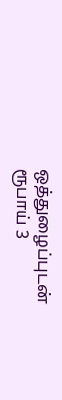ஒத்துழைப்புடன் ரூபாய் 3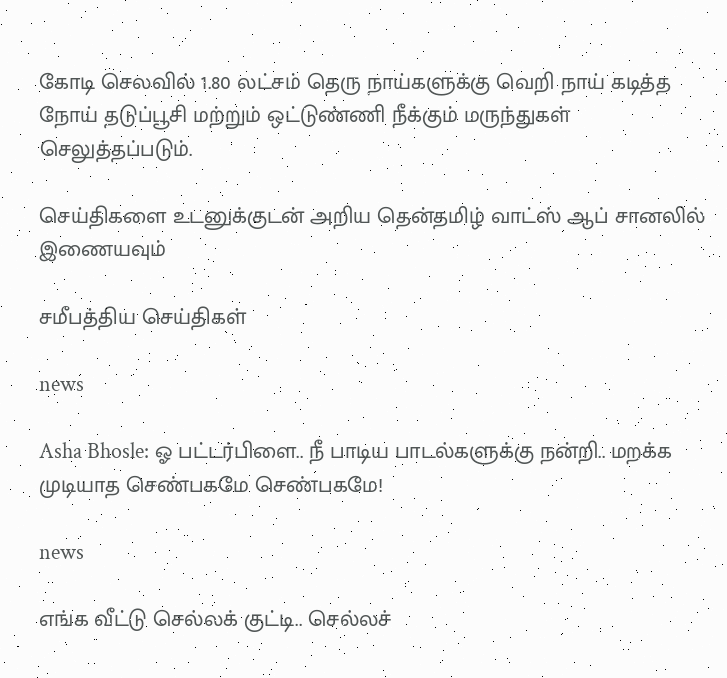கோடி செலவில் 1.80 லட்சம் தெரு நாய்களுக்கு வெறி நாய் கடித்த நோய் தடுப்பூசி மற்றும் ஒட்டுண்ணி நீக்கும் மருந்துகள் செலுத்தப்படும்.

செய்திகளை உடனுக்குடன் அறிய தென்தமிழ் வாட்ஸ் ஆப் சானலில் இணையவும்

சமீபத்திய செய்திகள்

news

Asha Bhosle: ஓ பட்டர்பிளை.. நீ பாடிய பாடல்களுக்கு நன்றி.. மறக்க முடியாத செண்பகமே செண்பகமே!

news

எங்க வீட்டு செல்லக் குட்டி.. செல்லச்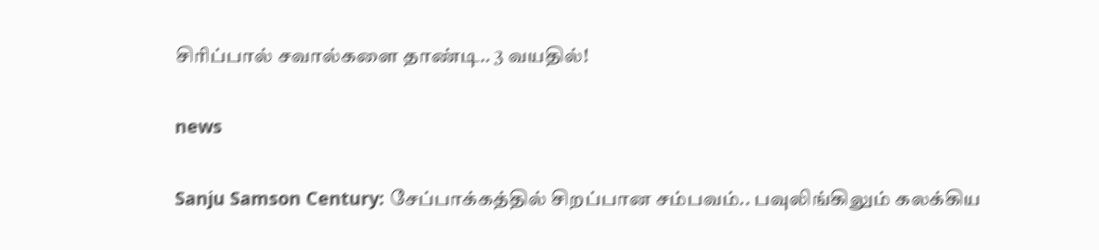சிரிப்பால் சவால்களை தாண்டி.. 3 வயதில்!

news

Sanju Samson Century: சேப்பாக்கத்தில் சிறப்பான சம்பவம்.. பவுலிங்கிலும் கலக்கிய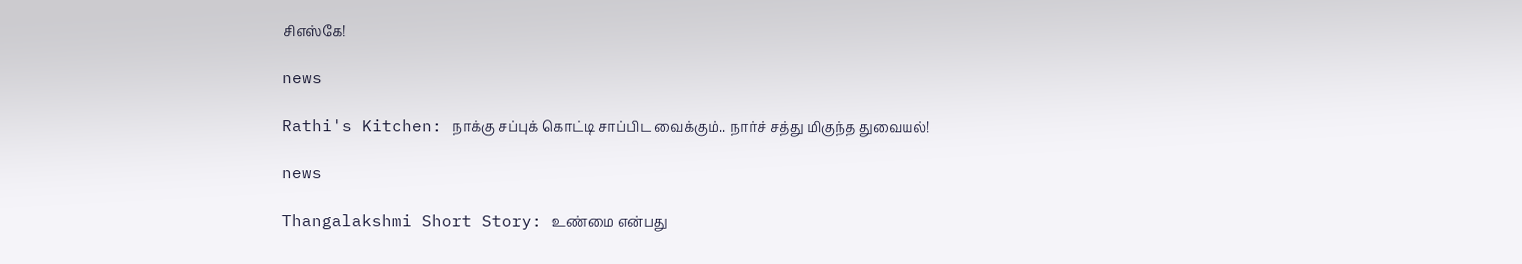சிஎஸ்கே!

news

Rathi's Kitchen: நாக்கு சப்புக் கொட்டி சாப்பிட வைக்கும்.. நார்ச் சத்து மிகுந்த துவையல்!

news

Thangalakshmi Short Story: உண்மை என்பது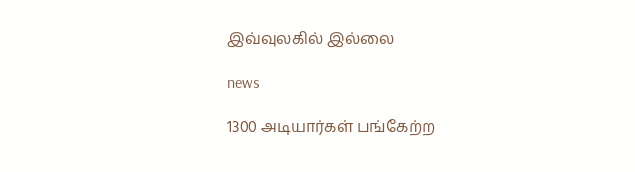இவ்வுலகில் இல்லை

news

1300 அடியார்கள் பங்கேற்ற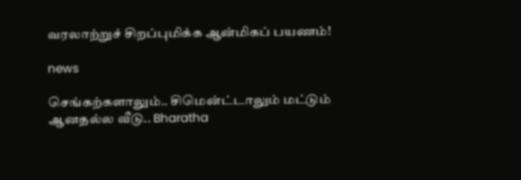வரலாற்றுச் சிறப்புமிக்க ஆன்மிகப் பயணம்!

news

செங்கற்களாலும்.. சிமென்ட்டாலும் மட்டும் ஆனதல்ல வீடு.. Bharatha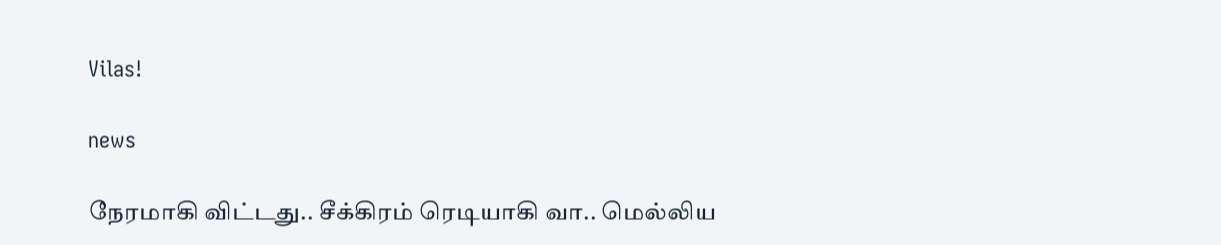Vilas!

news

நேரமாகி விட்டது.. சீக்கிரம் ரெடியாகி வா.. மெல்லிய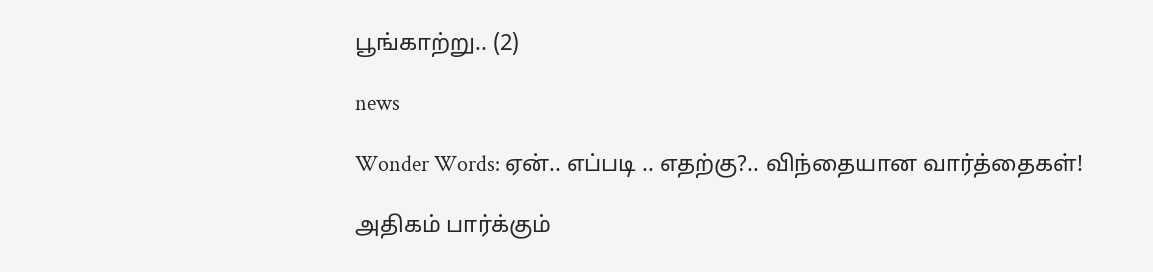பூங்காற்று.. (2)

news

Wonder Words: ஏன்.. எப்படி .. எதற்கு?.. விந்தையான வார்த்தைகள்!

அதிகம் பார்க்கும்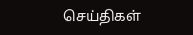செய்திகள்